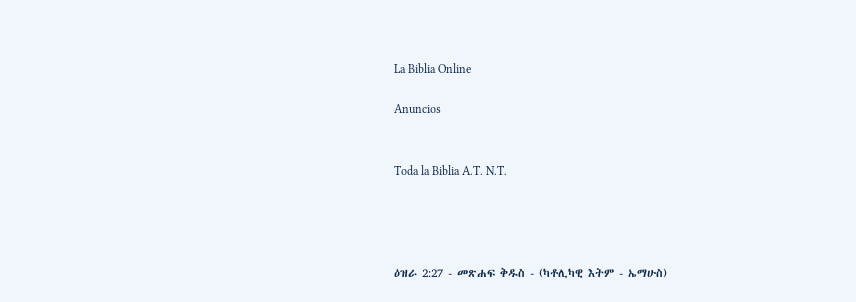La Biblia Online

Anuncios


Toda la Biblia A.T. N.T.




ዕዝራ 2:27 - መጽሐፍ ቅዱስ - (ካቶሊካዊ እትም - ኤማሁስ)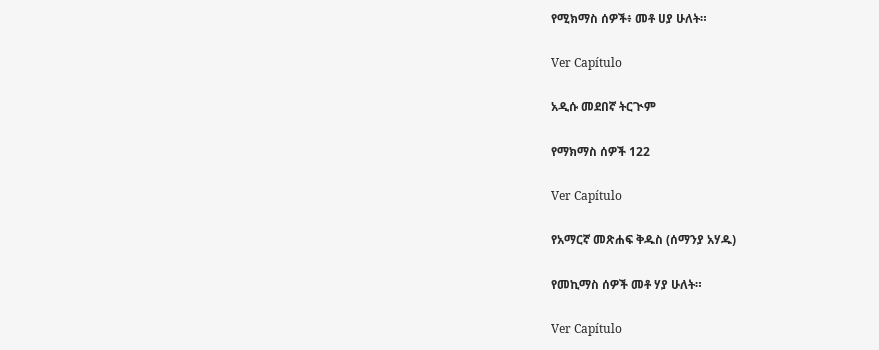የሚክማስ ሰዎች፥ መቶ ሀያ ሁለት።

Ver Capítulo

አዲሱ መደበኛ ትርጒም

የማክማስ ሰዎች 122

Ver Capítulo

የአማርኛ መጽሐፍ ቅዱስ (ሰማንያ አሃዱ)

የመኪማስ ሰዎች መቶ ሃያ ሁለት።

Ver Capítulo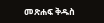መጽሐፍ ቅዱስ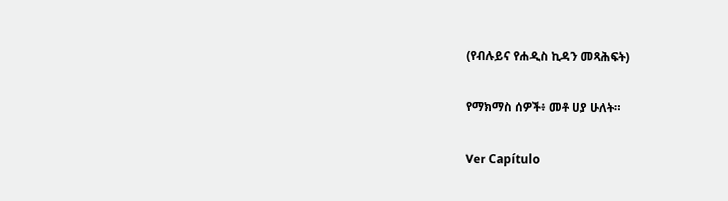(የብሉይና የሐዲስ ኪዳን መጻሕፍት)

የማክማስ ሰዎች፥ መቶ ሀያ ሁለት።

Ver Capítulo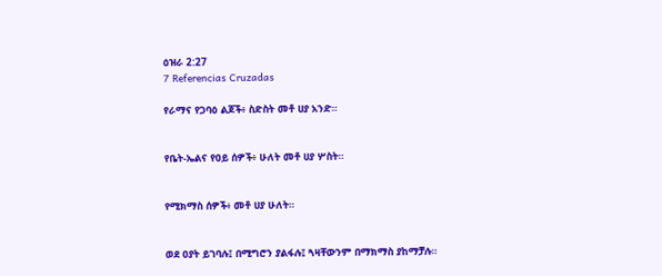ዕዝራ 2:27
7 Referencias Cruzadas

የራማና የጋባዕ ልጆች፥ ስድስት መቶ ሀያ አንድ።


የቤት-ኤልና የዐይ ሰዎች፥ ሁለት መቶ ሀያ ሦስት።


የሚክማስ ሰዎች፥ መቶ ሀያ ሁለት።


ወደ ዐያት ይገባሉ፤ በሚግሮን ያልፋሉ፤ ጓዛቸውንም በማክማስ ያከማቻሉ።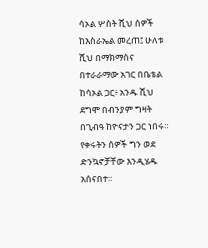ሳኦል ሦስት ሺህ ሰዎች ከእስራኤል መረጠ፤ ሁለቱ ሺህ በማክማስና በተራራማው አገር በቤቴል ከሳኦል ጋር፥ አንዱ ሺህ ደግሞ በብንያም ግዛት በጊብዓ ከዮናታን ጋር ነበሩ። የቀሩትን ሰዎች ግን ወደ ድንኳኖቻቸው እንዲሄዱ አሰናበተ።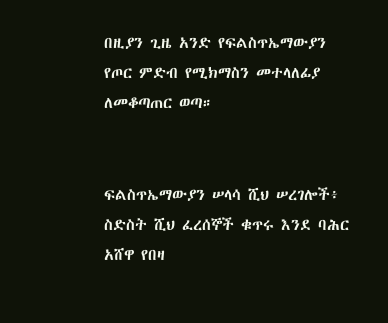በዚያን ጊዜ አንድ የፍልስጥኤማውያን የጦር ምድብ የሚክማስን መተላለፊያ ለመቆጣጠር ወጣ።


ፍልስጥኤማውያን ሠላሳ ሺህ ሠረገሎች፥ ስድስት ሺህ ፈረሰኞች ቁጥሩ እንደ ባሕር አሸዋ የበዛ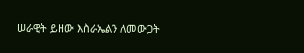ሠራዊት ይዘው እስራኤልን ለመውጋት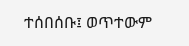ተሰበሰቡ፤ ወጥተውም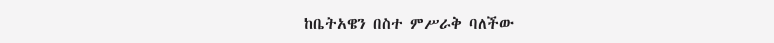ከቤትአዌን በስተ ምሥራቅ ባለችው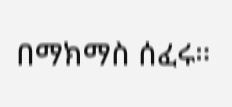በማክማስ ሰፈሩ።